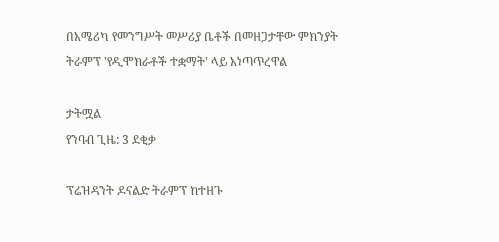በአሜሪካ የመንግሥት መሥሪያ ቤቶች በመዘጋታቸው ምክንያት ትራምፕ 'የዲሞክራቶች ተቋማት' ላይ አነጣጥረዋል

ታትሟል
የንባብ ጊዜ: 3 ደቂቃ

ፕሬዝዳንት ዶናልድ ትራምፕ ከተዘጉ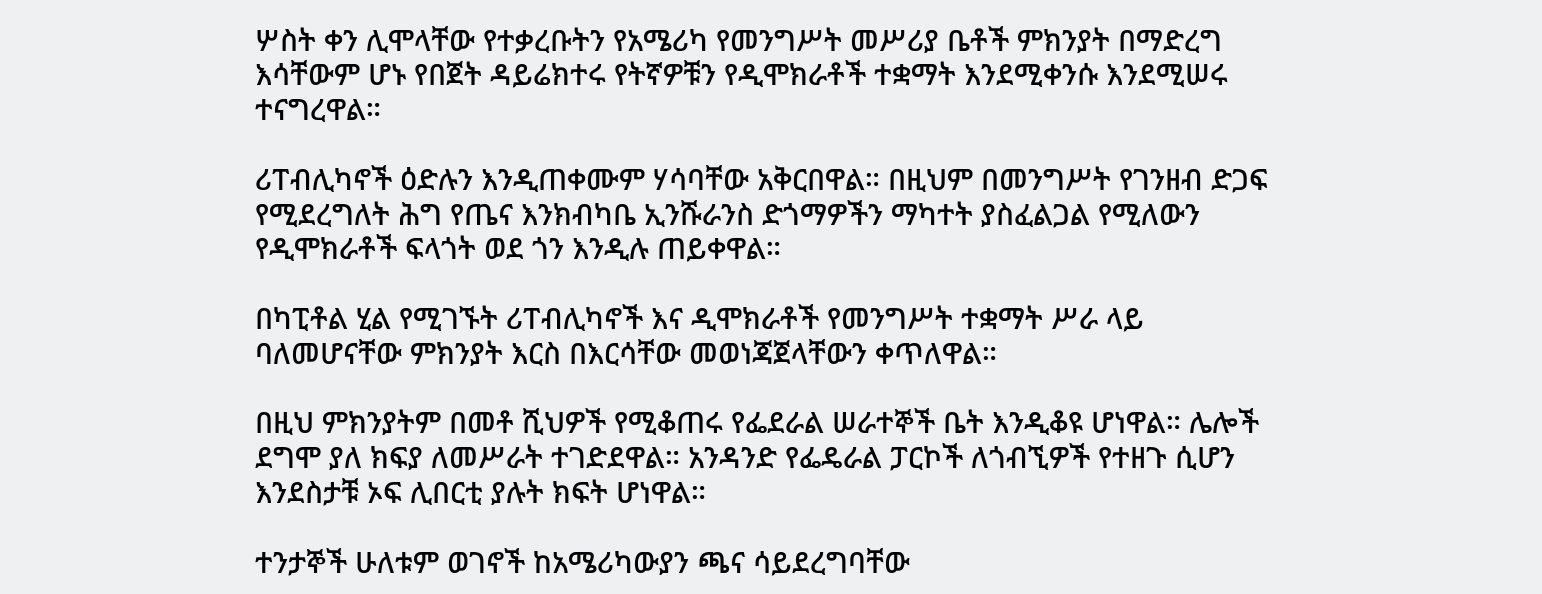ሦስት ቀን ሊሞላቸው የተቃረቡትን የአሜሪካ የመንግሥት መሥሪያ ቤቶች ምክንያት በማድረግ እሳቸውም ሆኑ የበጀት ዳይሬክተሩ የትኛዎቹን የዲሞክራቶች ተቋማት እንደሚቀንሱ እንደሚሠሩ ተናግረዋል።

ሪፐብሊካኖች ዕድሉን እንዲጠቀሙም ሃሳባቸው አቅርበዋል። በዚህም በመንግሥት የገንዘብ ድጋፍ የሚደረግለት ሕግ የጤና እንክብካቤ ኢንሹራንስ ድጎማዎችን ማካተት ያስፈልጋል የሚለውን የዲሞክራቶች ፍላጎት ወደ ጎን እንዲሉ ጠይቀዋል።

በካፒቶል ሂል የሚገኙት ሪፐብሊካኖች እና ዲሞክራቶች የመንግሥት ተቋማት ሥራ ላይ ባለመሆናቸው ምክንያት እርስ በእርሳቸው መወነጃጀላቸውን ቀጥለዋል።

በዚህ ምክንያትም በመቶ ሺህዎች የሚቆጠሩ የፌደራል ሠራተኞች ቤት እንዲቆዩ ሆነዋል። ሌሎች ደግሞ ያለ ክፍያ ለመሥራት ተገድደዋል። አንዳንድ የፌዴራል ፓርኮች ለጎብኚዎች የተዘጉ ሲሆን እንደስታቹ ኦፍ ሊበርቲ ያሉት ክፍት ሆነዋል።

ተንታኞች ሁለቱም ወገኖች ከአሜሪካውያን ጫና ሳይደረግባቸው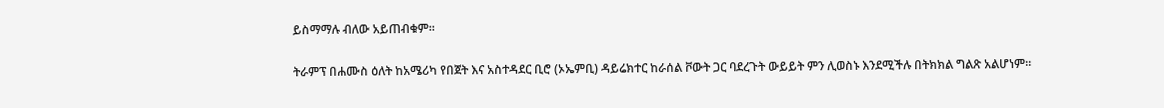ይስማማሉ ብለው አይጠብቁም።

ትራምፕ በሐሙስ ዕለት ከአሜሪካ የበጀት እና አስተዳደር ቢሮ (ኦኤምቢ) ዳይሬክተር ከራሰል ቮውት ጋር ባደረጉት ውይይት ምን ሊወስኑ እንደሚችሉ በትክክል ግልጽ አልሆነም።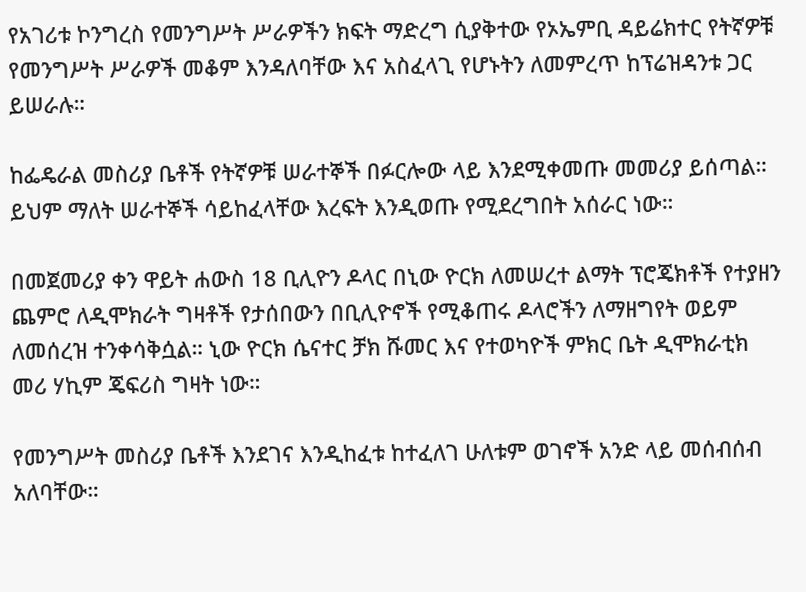የአገሪቱ ኮንግረስ የመንግሥት ሥራዎችን ክፍት ማድረግ ሲያቅተው የኦኤምቢ ዳይሬክተር የትኛዎቹ የመንግሥት ሥራዎች መቆም እንዳለባቸው እና አስፈላጊ የሆኑትን ለመምረጥ ከፕሬዝዳንቱ ጋር ይሠራሉ።

ከፌዴራል መስሪያ ቤቶች የትኛዎቹ ሠራተኞች በፉርሎው ላይ እንደሚቀመጡ መመሪያ ይሰጣል። ይህም ማለት ሠራተኞች ሳይከፈላቸው እረፍት እንዲወጡ የሚደረግበት አሰራር ነው።

በመጀመሪያ ቀን ዋይት ሐውስ 18 ቢሊዮን ዶላር በኒው ዮርክ ለመሠረተ ልማት ፕሮጄክቶች የተያዘን ጨምሮ ለዲሞክራት ግዛቶች የታሰበውን በቢሊዮኖች የሚቆጠሩ ዶላሮችን ለማዘግየት ወይም ለመሰረዝ ተንቀሳቅሷል። ኒው ዮርክ ሴናተር ቻክ ሹመር እና የተወካዮች ምክር ቤት ዲሞክራቲክ መሪ ሃኪም ጄፍሪስ ግዛት ነው።

የመንግሥት መስሪያ ቤቶች እንደገና እንዲከፈቱ ከተፈለገ ሁለቱም ወገኖች አንድ ላይ መሰብሰብ አለባቸው።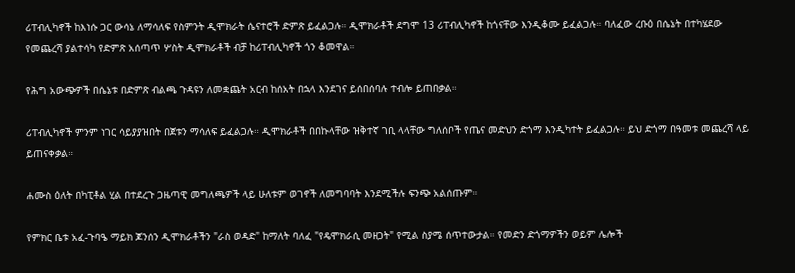ሪፐብሊካኖች ከእነሱ ጋር ውሳኔ ለማሳለፍ የስምንት ዲሞክራት ሴናተሮች ድምጽ ይፈልጋሉ። ዲሞክራቶች ደግሞ 13 ሪፐብሊካኖች ከጎናቸው እንዲቆሙ ይፈልጋሉ። ባለፈው ረቡዕ በሴኔት በተካሄደው የመጨረሻ ያልተሳካ የድምጽ አሰጣጥ ሦስት ዲሞክራቶች ብቻ ከሪፐብሊካኖች ጎን ቆመዋል።

የሕግ አውጭዎች በሴኔቱ በድምጽ ብልጫ ጉዳዩን ለመቋጨት አርብ ከሰአት በኋላ እንደገና ይሰበሰባሉ ተብሎ ይጠበቃል።

ሪፐብሊካኖች ምንም ነገር ሳይያያዝበት በጀቱን ማሳለፍ ይፈልጋሉ። ዲሞክራቶች በበኩላቸው ዝቅተኛ ገቢ ላላቸው ግለሰቦች የጤና መድህን ድጎማ እንዲካተት ይፈልጋሉ። ይህ ድጎማ በዓመቱ መጨረሻ ላይ ይጠናቀቃል።

ሐሙስ ዕለት በካፒቶል ሂል በተደረጉ ጋዜጣዊ መግለጫዎች ላይ ሁለቱም ወገኖች ለመግባባት እንደሚችሉ ፍንጭ አልሰጡም።

የምክር ቤቱ አፈ-ጉባዔ ማይክ ጆንሰን ዲሞክራቶችን "ራስ ወዳድ" ከማለት ባለፈ "የዴሞክራሲ መዘጋት" የሚል ስያሜ ሰጥተውታል። የመድን ድጎማዎችን ወይም ሌሎች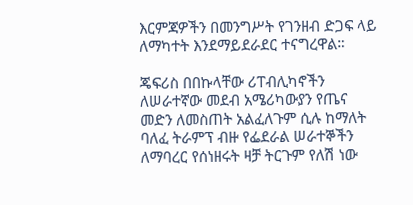እርምጃዎችን በመንግሥት የገንዘብ ድጋፍ ላይ ለማካተት እንደማይደራደር ተናግረዋል።

ጄፍሪስ በበኩላቸው ሪፐብሊካኖችን ለሠራተኛው መደብ አሜሪካውያን የጤና መድን ለመስጠት አልፈለጉም ሲሉ ከማለት ባለፈ ትራምፕ ብዙ የፌደራል ሠራተኞችን ለማባረር የሰነዘሩት ዛቻ ትርጉም የለሽ ነው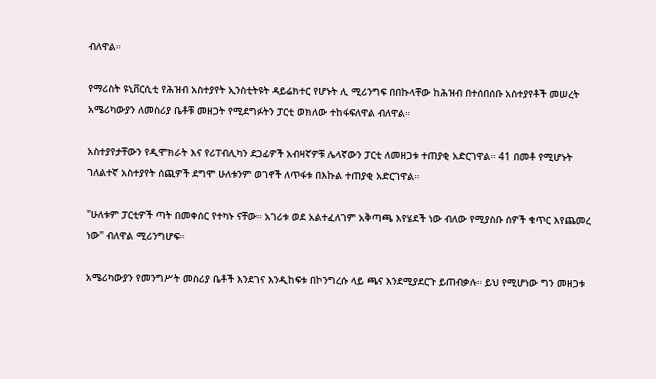ብለዋል።

የማሪስት ዩኒቨርሲቲ የሕዝብ አስተያየት ኢንስቲትዩት ዳይሬክተር የሆኑት ሊ ሚሪንግፍ በበኩላቸው ከሕዝብ በተሰበሰቡ አስተያየቶች መሠረት አሜሪካውያን ለመስሪያ ቤቶቹ መዘጋት የሚደግፉትን ፓርቲ ወክለው ተከፋፍለዋል ብለዋል።

አስተያየታቸውን የዲሞክራት እና የሪፐብሊካን ደጋፊዎች አብዛኛዎቹ ሌላኛውን ፓርቲ ለመዘጋቱ ተጠያቂ አድርገዋል። 41 በመቶ የሚሆኑት ገለልተኛ አስተያየት ሰጪዎች ደግሞ ሁለቱንም ወገኖች ለጥፋቱ በእኩል ተጠያቂ አድርገዋል።

"ሁለቱም ፓርቲዎች ጣት በመቀሰር የተካኑ ናቸው። አገሪቱ ወደ አልተፈለገም አቅጣጫ እየሄደች ነው ብለው የሚያስቡ ሰዎች ቁጥር እየጨመረ ነው" ብለዋል ሚሪንግሆፍ።

አሜሪካውያን የመንግሥት መስሪያ ቤቶች እንደገና እንዲከፍቱ በኮንግረሱ ላይ ጫና እንደሚያደርጉ ይጠብቃሉ። ይህ የሚሆነው ግን መዘጋቱ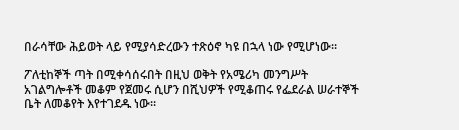በራሳቸው ሕይወት ላይ የሚያሳድረውን ተጽዕኖ ካዩ በኋላ ነው የሚሆነው።

ፖለቲከኞች ጣት በሚቀሳሰሩበት በዚህ ወቅት የአሜሪካ መንግሥት አገልግሎቶች መቆም የጀመሩ ሲሆን በሺህዎች የሚቆጠሩ የፌደራል ሠራተኞች ቤት ለመቆየት እየተገደዱ ነው።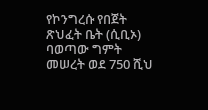የኮንግረሱ የበጀት ጽህፈት ቤት (ሲቢኦ) ባወጣው ግምት መሠረት ወደ 750 ሺህ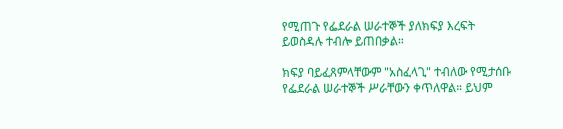የሚጠጉ የፌደራል ሠራተኞች ያለክፍያ እረፍት ይወስዳሉ ተብሎ ይጠበቃል።

ክፍያ ባይፈጸምላቸውም "አስፈላጊ" ተብለው የሚታሰቡ የፌደራል ሠራተኞች ሥራቸውን ቀጥለዋል። ይህም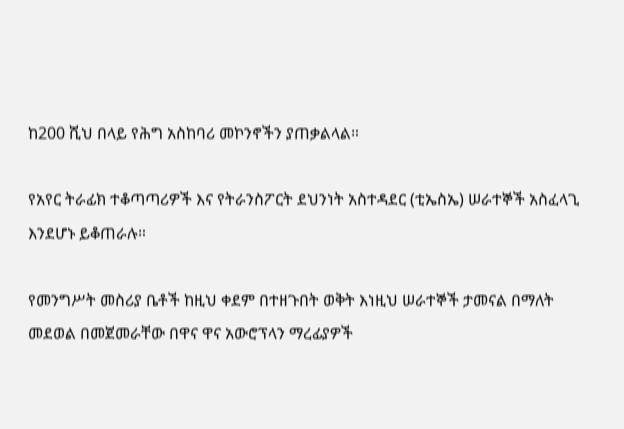ከ200 ሺህ በላይ የሕግ አስከባሪ መኮንኖችን ያጠቃልላል።

የአየር ትራፊክ ተቆጣጣሪዎች እና የትራንስፖርት ደህንነት አስተዳደር (ቲኤስኤ) ሠራተኞች አስፈላጊ እንደሆኑ ይቆጠራሉ።

የመንግሥት መስሪያ ቤቶች ከዚህ ቀደም በተዘጉበት ወቅት እነዚህ ሠራተኞች ታመናል በማለት መደወል በመጀመራቸው በዋና ዋና አውሮፕላን ማረፊያዎች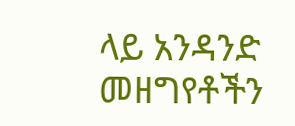ላይ አንዳንድ መዘግየቶችን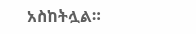አስከትሏል።